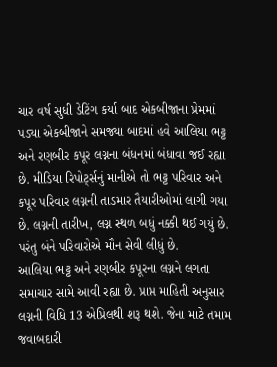ચાર વર્ષ સુધી ડેટિંગ કર્યા બાદ એકબીજાના પ્રેમમાં પડ્યા એકબીજાને સમજ્યા બાદમાં હવે આલિયા ભટ્ટ અને રણબીર કપૂર લગ્નના બંધનમાં બંધાવા જઈ રહ્યા છે. મીડિયા રિપોર્ટ્સનું માનીએ તો ભટ્ટ પરિવાર અને કપૂર પરિવાર લગ્નની તાડમાર તૈયારીઓમાં લાગી ગયા છે. લગ્નની તારીખ, લગ્ન સ્થળ બધું નક્કી થઈ ગયું છે. પરંતુ બંને પરિવારોએ મૌન સેવી લીધું છે.
આલિયા ભટ્ટ અને રણબીર કપૂરના લગ્નને લગતા સમાચાર સામે આવી રહ્યા છે. પ્રાપ્ત માહિતી અનુસાર લગ્નની વિધિ 13 એપ્રિલથી શરૂ થશે. જેના માટે તમામ જવાબદારી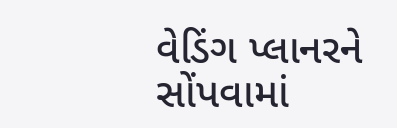વેડિંગ પ્લાનરને સોંપવામાં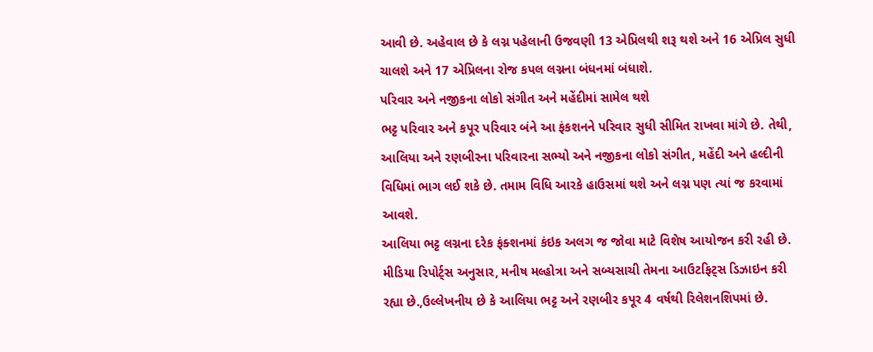આવી છે. અહેવાલ છે કે લગ્ન પહેલાની ઉજવણી 13 એપ્રિલથી શરૂ થશે અને 16 એપ્રિલ સુધી ચાલશે અને 17 એપ્રિલના રોજ કપલ લગ્નના બંધનમાં બંધાશે.
પરિવાર અને નજીકના લોકો સંગીત અને મહેંદીમાં સામેલ થશે
ભટ્ટ પરિવાર અને કપૂર પરિવાર બંને આ ફંકશનને પરિવાર સુધી સીમિત રાખવા માંગે છે. તેથી, આલિયા અને રણબીરના પરિવારના સભ્યો અને નજીકના લોકો સંગીત, મહેંદી અને હલ્દીની વિધિમાં ભાગ લઈ શકે છે. તમામ વિધિ આરકે હાઉસમાં થશે અને લગ્ન પણ ત્યાં જ કરવામાં આવશે.
આલિયા ભટ્ટ લગ્નના દરેક ફંક્શનમાં કંઇક અલગ જ જોવા માટે વિશેષ આયોજન કરી રહી છે. મીડિયા રિપોર્ટ્સ અનુસાર, મનીષ મલ્હોત્રા અને સબ્યસાચી તેમના આઉટફિટ્સ ડિઝાઇન કરી રહ્યા છે.,ઉલ્લેખનીય છે કે આલિયા ભટ્ટ અને રણબીર કપૂર 4 વર્ષથી રિલેશનશિપમાં છે.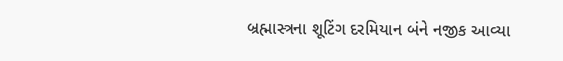બ્રહ્માસ્ત્રના શૂટિંગ દરમિયાન બંને નજીક આવ્યા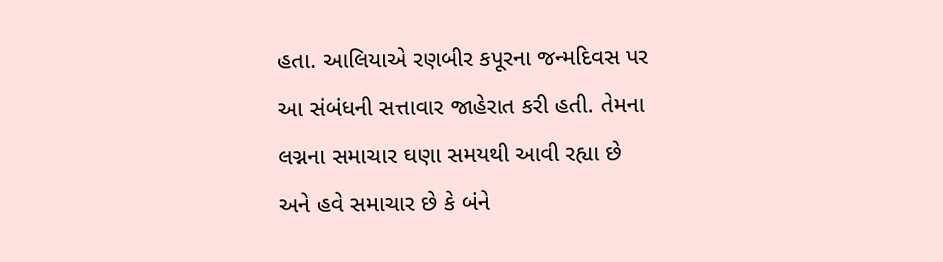હતા. આલિયાએ રણબીર કપૂરના જન્મદિવસ પર આ સંબંધની સત્તાવાર જાહેરાત કરી હતી. તેમના લગ્નના સમાચાર ઘણા સમયથી આવી રહ્યા છે અને હવે સમાચાર છે કે બંને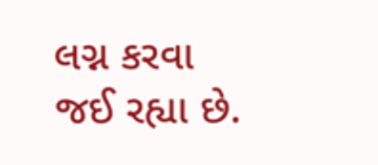લગ્ન કરવા જઈ રહ્યા છે.